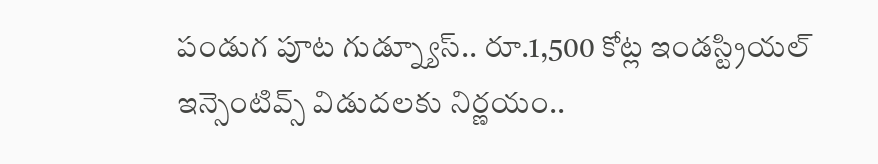పండుగ పూట గుడ్న్యూస్.. రూ.1,500 కోట్ల ఇండస్ట్రియల్ ఇన్సెంటివ్స్ విడుదలకు నిర్ణయం..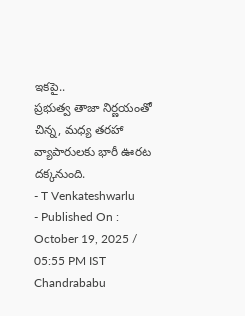ఇకపై..
ప్రభుత్వ తాజా నిర్ణయంతో చిన్న, మధ్య తరహా వ్యాపారులకు భారీ ఊరట దక్కనుంది.
- T Venkateshwarlu
- Published On : October 19, 2025 / 05:55 PM IST
Chandrababu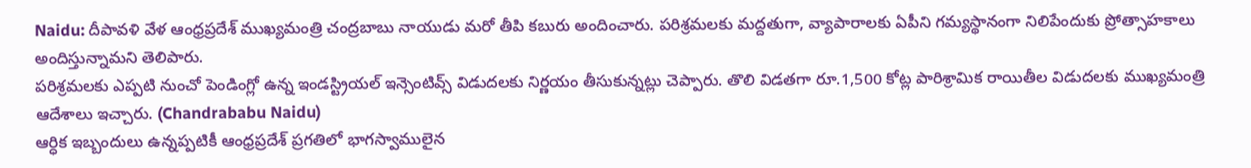Naidu: దీపావళి వేళ ఆంధ్రప్రదేశ్ ముఖ్యమంత్రి చంద్రబాబు నాయుడు మరో తీపి కబురు అందించారు. పరిశ్రమలకు మద్దతుగా, వ్యాపారాలకు ఏపీని గమ్యస్థానంగా నిలిపేందుకు ప్రోత్సాహకాలు అందిస్తున్నామని తెలిపారు.
పరిశ్రమలకు ఎప్పటి నుంచో పెండింగ్లో ఉన్న ఇండస్ట్రియల్ ఇన్సెంటివ్స్ విడుదలకు నిర్ణయం తీసుకున్నట్లు చెప్పారు. తొలి విడతగా రూ.1,500 కోట్ల పారిశ్రామిక రాయితీల విడుదలకు ముఖ్యమంత్రి ఆదేశాలు ఇచ్చారు. (Chandrababu Naidu)
ఆర్ధిక ఇబ్బందులు ఉన్నప్పటికీ ఆంధ్రప్రదేశ్ ప్రగతిలో భాగస్వాములైన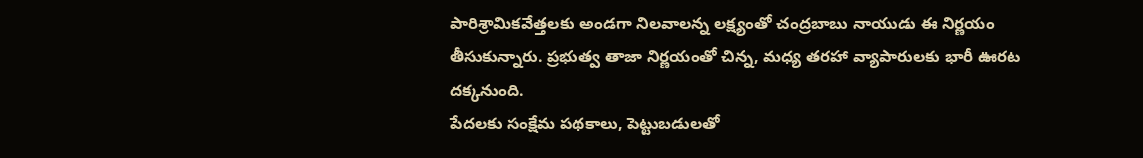పారిశ్రామికవేత్తలకు అండగా నిలవాలన్న లక్ష్యంతో చంద్రబాబు నాయుడు ఈ నిర్ణయం తీసుకున్నారు. ప్రభుత్వ తాజా నిర్ణయంతో చిన్న, మధ్య తరహా వ్యాపారులకు భారీ ఊరట దక్కనుంది.
పేదలకు సంక్షేమ పథకాలు, పెట్టుబడులతో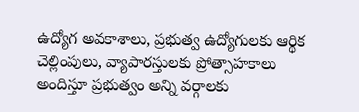ఉద్యోగ అవకాశాలు, ప్రభుత్వ ఉద్యోగులకు ఆర్థిక చెల్లింపులు, వ్యాపారస్తులకు ప్రోత్సాహకాలు అందిస్తూ ప్రభుత్వం అన్ని వర్గాలకు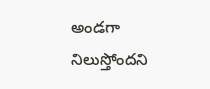అండగా నిలుస్తోందని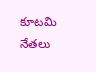కూటమి నేతలు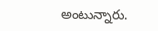అంటున్నారు.